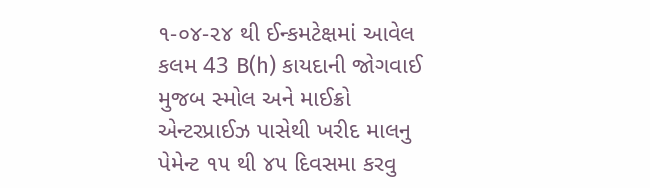૧-૦૪-૨૪ થી ઈન્કમટેક્ષમાં આવેલ કલમ 43 B(h) કાયદાની જોગવાઈ મુજબ સ્મોલ અને માઈક્રો એન્ટરપ્રાઈઝ પાસેથી ખરીદ માલનુ પેમેન્ટ ૧૫ થી ૪૫ દિવસમા કરવુ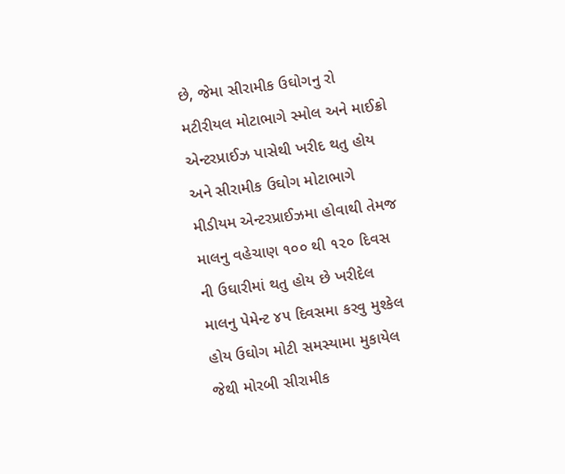છે, જેમા સીરામીક ઉઘોગનુ રો મટીરીયલ મોટાભાગે સ્મોલ અને માઈક્રો એન્ટરપ્રાઈઝ પાસેથી ખરીદ થતુ હોય અને સીરામીક ઉઘોગ મોટાભાગે મીડીયમ એન્ટરપ્રાઈઝમા હોવાથી તેમજ માલનુ વહેચાણ ૧૦૦ થી ૧૨૦ દિવસ ની ઉઘારીમાં થતુ હોય છે ખરીદેલ માલનુ પેમેન્ટ ૪૫ દિવસમા કરવુ મુશ્કેલ હોય ઉઘોગ મોટી સમસ્યામા મુકાયેલ જેથી મોરબી સીરામીક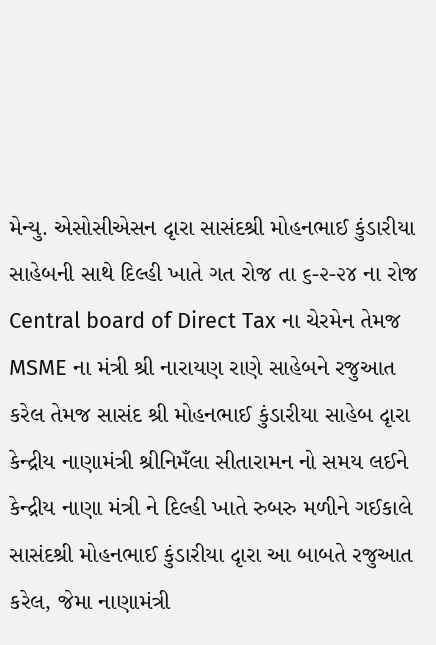મેન્યુ. એસોસીએસન દૃારા સાસંદશ્રી મોહનભાઈ કુંડારીયા સાહેબની સાથે દિલ્હી ખાતે ગત રોજ તા ૬-૨-૨૪ ના રોજ Central board of Direct Tax ના ચેરમેન તેમજ MSME ના મંત્રી શ્રી નારાયણ રાણે સાહેબને રજુઆત કરેલ તેમજ સાસંદ શ્રી મોહનભાઈ કુંડારીયા સાહેબ દૃારા કેન્દ્રીય નાણામંત્રી શ્રીનિમઁલા સીતારામન નો સમય લઈને કેન્દ્રીય નાણા મંત્રી ને દિલ્હી ખાતે રુબરુ મળીને ગઈકાલે સાસંદશ્રી મોહનભાઈ કુંડારીયા દૃારા આ બાબતે રજુઆત કરેલ, જેમા નાણામંત્રી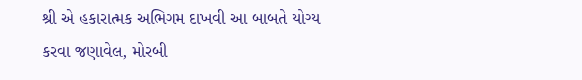શ્રી એ હકારાત્મક અભિગમ દાખવી આ બાબતે યોગ્ય કરવા જણાવેલ, મોરબી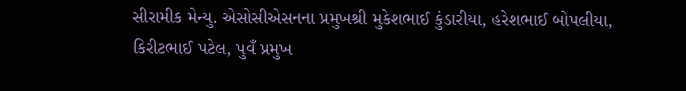સીરામીક મેન્યુ. એસોસીએસનના પ્રમુખશ્રી મુકેશભાઈ કુંડારીયા, હરેશભાઈ બોપલીયા, કિરીટભાઈ પટેલ, પુવઁ પ્રમુખ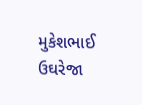મુકેશભાઈ ઉઘરેજા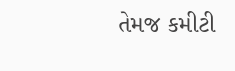તેમજ કમીટી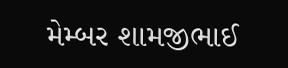મેમ્બર શામજીભાઈ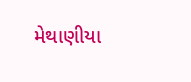મેથાણીયા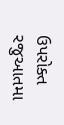ઉપરોક્ત રજુઆતમા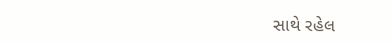સાથે રહેલ